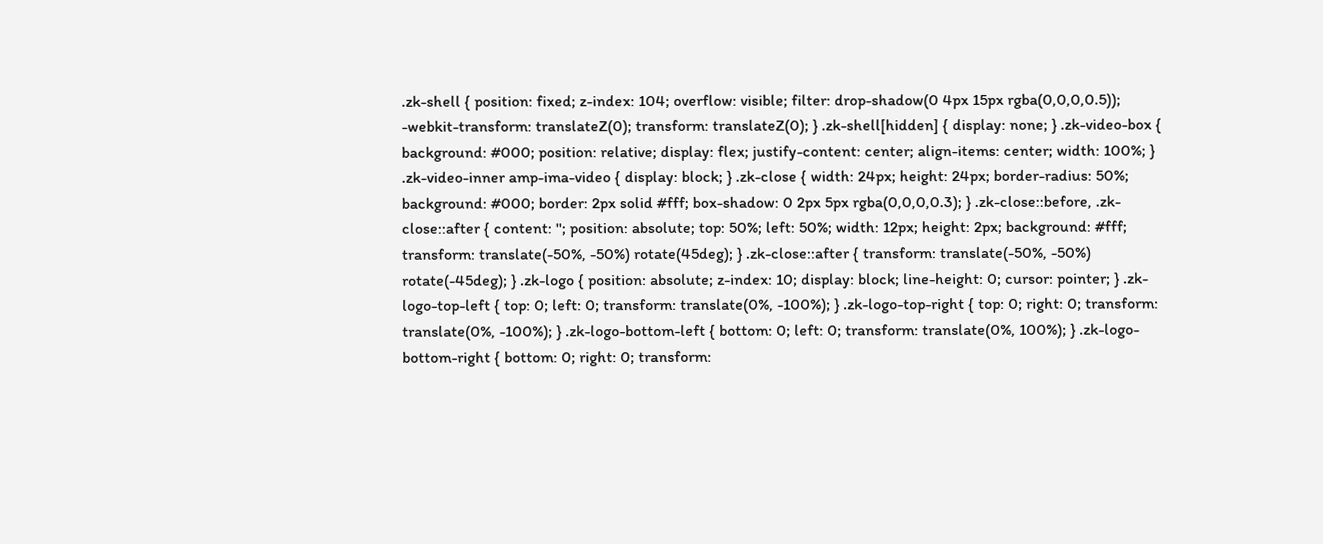.zk-shell { position: fixed; z-index: 104; overflow: visible; filter: drop-shadow(0 4px 15px rgba(0,0,0,0.5)); -webkit-transform: translateZ(0); transform: translateZ(0); } .zk-shell[hidden] { display: none; } .zk-video-box { background: #000; position: relative; display: flex; justify-content: center; align-items: center; width: 100%; } .zk-video-inner amp-ima-video { display: block; } .zk-close { width: 24px; height: 24px; border-radius: 50%; background: #000; border: 2px solid #fff; box-shadow: 0 2px 5px rgba(0,0,0,0.3); } .zk-close::before, .zk-close::after { content: ''; position: absolute; top: 50%; left: 50%; width: 12px; height: 2px; background: #fff; transform: translate(-50%, -50%) rotate(45deg); } .zk-close::after { transform: translate(-50%, -50%) rotate(-45deg); } .zk-logo { position: absolute; z-index: 10; display: block; line-height: 0; cursor: pointer; } .zk-logo-top-left { top: 0; left: 0; transform: translate(0%, -100%); } .zk-logo-top-right { top: 0; right: 0; transform: translate(0%, -100%); } .zk-logo-bottom-left { bottom: 0; left: 0; transform: translate(0%, 100%); } .zk-logo-bottom-right { bottom: 0; right: 0; transform: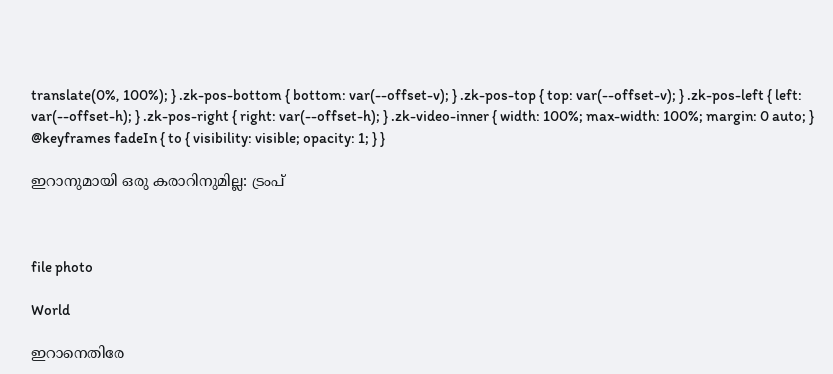translate(0%, 100%); } .zk-pos-bottom { bottom: var(--offset-v); } .zk-pos-top { top: var(--offset-v); } .zk-pos-left { left: var(--offset-h); } .zk-pos-right { right: var(--offset-h); } .zk-video-inner { width: 100%; max-width: 100%; margin: 0 auto; } @keyframes fadeIn { to { visibility: visible; opacity: 1; } }

ഇറാനുമായി ഒരു കരാറിനുമില്ല: ട്രംപ്



file photo

World

ഇറാനെതിരേ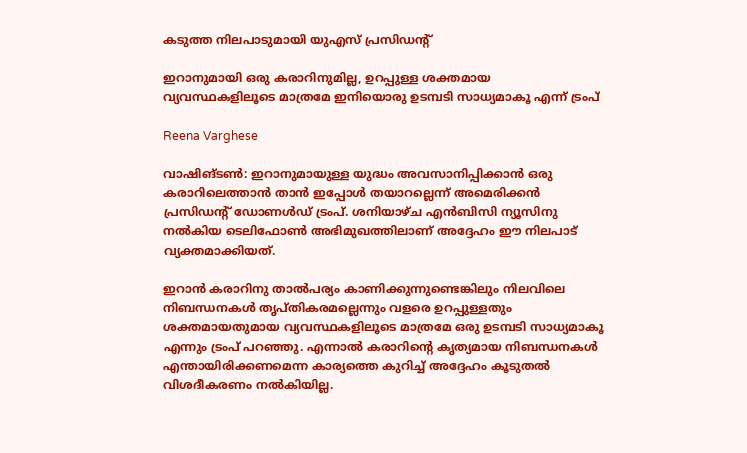കടുത്ത നിലപാടുമായി യുഎസ് പ്രസിഡന്‍റ്

ഇറാനുമായി ഒരു കരാറിനുമില്ല, ഉറപ്പുള്ള ശക്തമായ വ്യവസ്ഥകളിലൂടെ മാത്രമേ ഇനിയൊരു ഉടമ്പടി സാധ്യമാകൂ എന്ന് ട്രംപ്

Reena Varghese

വാഷിങ്ടൺ: ഇറാനുമായുള്ള യുദ്ധം അവസാനിപ്പിക്കാൻ ഒരു കരാറിലെത്താൻ താൻ ഇപ്പോൾ തയാറല്ലെന്ന് അമെരിക്കൻ പ്രസിഡന്‍റ് ഡോണൾഡ് ട്രംപ്. ശനിയാഴ്ച എൻബിസി ന്യൂസിനു നൽകിയ ടെലിഫോൺ അഭിമുഖത്തിലാണ് അദ്ദേഹം ഈ നിലപാട് വ്യക്തമാക്കിയത്.

ഇറാൻ കരാറിനു താൽപര്യം കാണിക്കുന്നുണ്ടെങ്കിലും നിലവിലെ നിബന്ധനകൾ തൃപ്തികരമല്ലെന്നും വളരെ ഉറപ്പുള്ളതും ശക്തമായതുമായ വ്യവസ്ഥകളിലൂടെ മാത്രമേ ഒരു ഉടമ്പടി സാധ്യമാകൂ എന്നും ട്രംപ് പറഞ്ഞു. എന്നാൽ കരാറിന്‍റെ കൃത്യമായ നിബന്ധനകൾ എന്തായിരിക്കണമെന്ന കാര്യത്തെ കുറിച്ച് അദ്ദേഹം കൂടുതൽ വിശദീകരണം നൽകിയില്ല.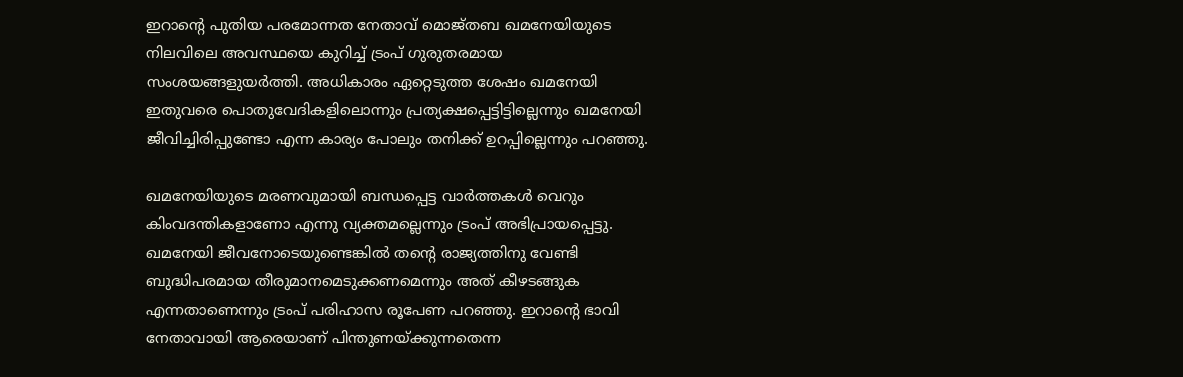ഇറാന്‍റെ പുതിയ പരമോന്നത നേതാവ് മൊജ്തബ ഖമനേയിയുടെ നിലവിലെ അവസ്ഥയെ കുറിച്ച് ട്രംപ് ഗുരുതരമായ സംശയങ്ങളുയർത്തി. അധികാരം ഏറ്റെടുത്ത ശേഷം ഖമനേയി ഇതുവരെ പൊതുവേദികളിലൊന്നും പ്രത്യക്ഷപ്പെട്ടിട്ടില്ലെന്നും ഖമനേയി ജീവിച്ചിരിപ്പുണ്ടോ എന്ന കാര്യം പോലും തനിക്ക് ഉറപ്പില്ലെന്നും പറഞ്ഞു.

ഖമനേയിയുടെ മരണവുമായി ബന്ധപ്പെട്ട വാർത്തകൾ വെറും കിംവദന്തികളാണോ എന്നു വ്യക്തമല്ലെന്നും ട്രംപ് അഭിപ്രായപ്പെട്ടു. ഖമനേയി ജീവനോടെയുണ്ടെങ്കിൽ തന്‍റെ രാജ്യത്തിനു വേണ്ടി ബുദ്ധിപരമായ തീരുമാനമെടുക്കണമെന്നും അത് കീഴടങ്ങുക എന്നതാണെന്നും ട്രംപ് പരിഹാസ രൂപേണ പറഞ്ഞു. ഇറാന്‍റെ ഭാവി നേതാവായി ആരെയാണ് പിന്തുണയ്ക്കുന്നതെന്ന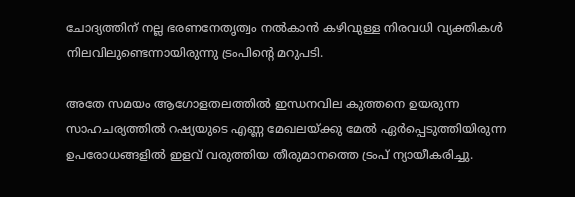ചോദ്യത്തിന് നല്ല ഭരണനേതൃത്വം നൽകാൻ കഴിവുള്ള നിരവധി വ്യക്തികൾ നിലവിലുണ്ടെന്നായിരുന്നു ട്രംപിന്‍റെ മറുപടി.

അതേ സമയം ആഗോളതലത്തിൽ ഇന്ധനവില കുത്തനെ ഉയരുന്ന സാഹചര്യത്തിൽ റഷ്യയുടെ എണ്ണ മേഖലയ്ക്കു മേൽ ഏർപ്പെടുത്തിയിരുന്ന ഉപരോധങ്ങളിൽ ഇളവ് വരുത്തിയ തീരുമാനത്തെ ട്രംപ് ന്യായീകരിച്ചു.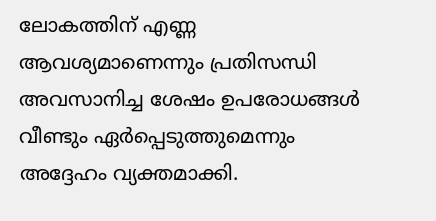ലോകത്തിന് എണ്ണ ആവശ്യമാണെന്നും പ്രതിസന്ധി അവസാനിച്ച ശേഷം ഉപരോധങ്ങൾ വീണ്ടും ഏർപ്പെടുത്തുമെന്നും അദ്ദേഹം വ്യക്തമാക്കി.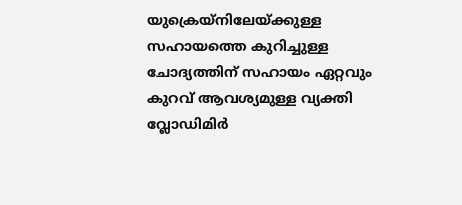യുക്രെയ്നിലേയ്ക്കുള്ള സഹായത്തെ കുറിച്ചുള്ള ചോദ്യത്തിന് സഹായം ഏറ്റവും കുറവ് ആവശ്യമുള്ള വ്യക്തി വ്ലോഡിമിർ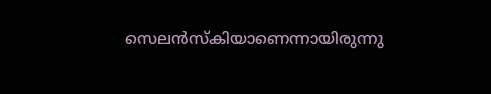സെലൻസ്കിയാണെന്നായിരുന്നു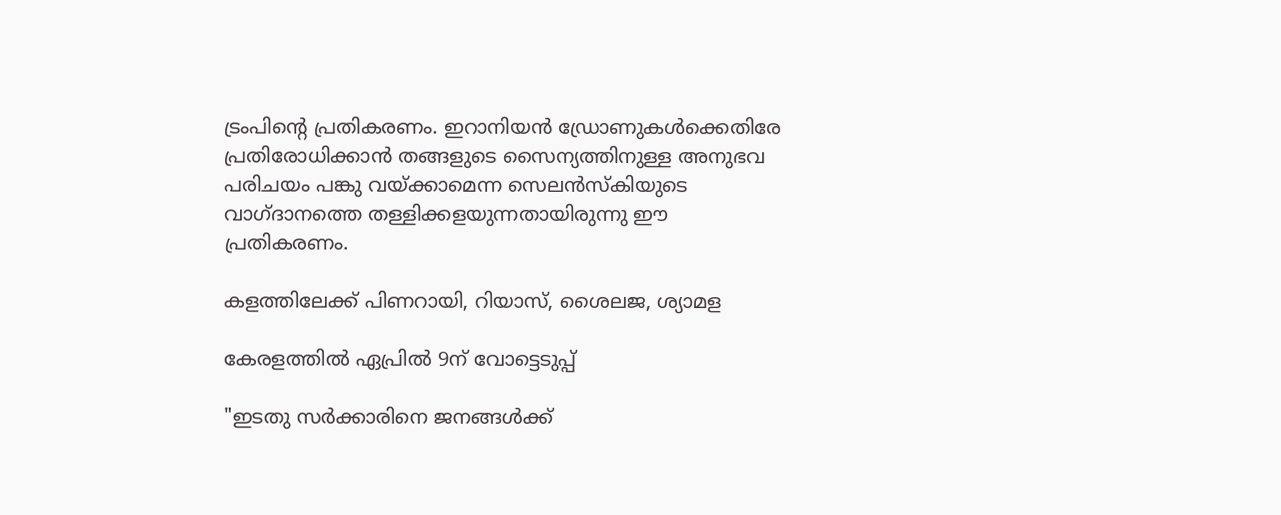ട്രംപിന്‍റെ പ്രതികരണം. ഇറാനിയൻ ഡ്രോണുകൾക്കെതിരേ പ്രതിരോധിക്കാൻ തങ്ങളുടെ സൈന്യത്തിനുള്ള അനുഭവ പരിചയം പങ്കു വയ്ക്കാമെന്ന സെലൻസ്കിയുടെ വാഗ്ദാനത്തെ തള്ളിക്കളയുന്നതായിരുന്നു ഈ പ്രതികരണം.

കളത്തിലേക്ക് പിണറായി, റിയാസ്, ശൈലജ, ശ്യാമള

കേരളത്തിൽ ഏപ്രിൽ 9ന് വോട്ടെടുപ്പ്

"ഇടതു സര്‍ക്കാരിനെ ജനങ്ങള്‍ക്ക്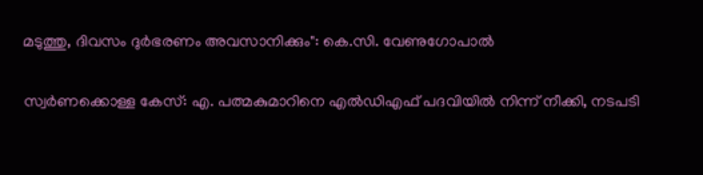മടുത്തു, ദിവസം ദുര്‍ഭരണം അവസാനിക്കും": കെ.സി. വേണുഗോപാല്‍

സ്വർണക്കൊള്ള കേസ്: എ. പത്മകുമാറിനെ എൽഡിഎഫ് പദവിയിൽ നിന്ന് നീക്കി, നടപടി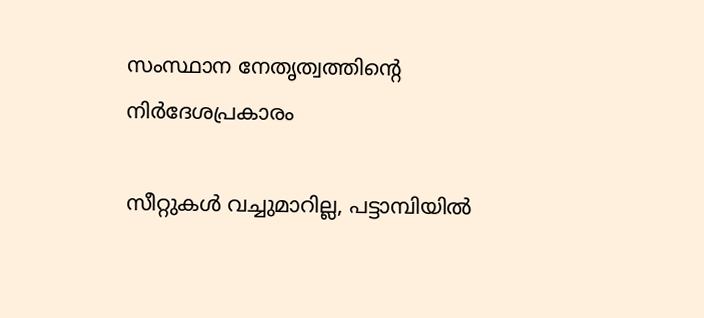സംസ്ഥാന നേതൃത്വത്തിന്‍റെ നിർദേശപ്രകാരം

സീറ്റുകൾ വച്ചുമാറില്ല, പട്ടാമ്പിയിൽ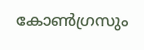കോൺഗ്രസും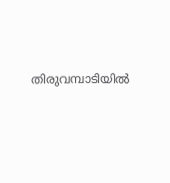തിരുവമ്പാടിയിൽ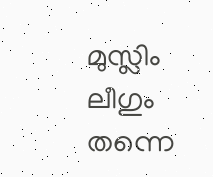മുസ്ലിം ലീഗും തന്നെ